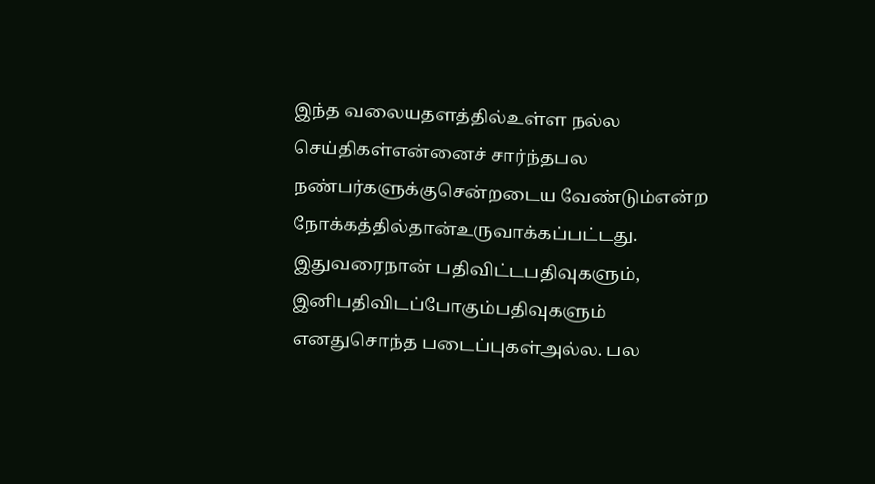இந்த வலையதளத்தில்உள்ள நல்ல செய்திகள்என்னைச் சார்ந்தபல நண்பர்களுக்குசென்றடைய வேண்டும்என்ற நோக்கத்தில்தான்உருவாக்கப்பட்டது. இதுவரைநான் பதிவிட்டபதிவுகளும், இனிபதிவிடப்போகும்பதிவுகளும் எனதுசொந்த படைப்புகள்அல்ல. பல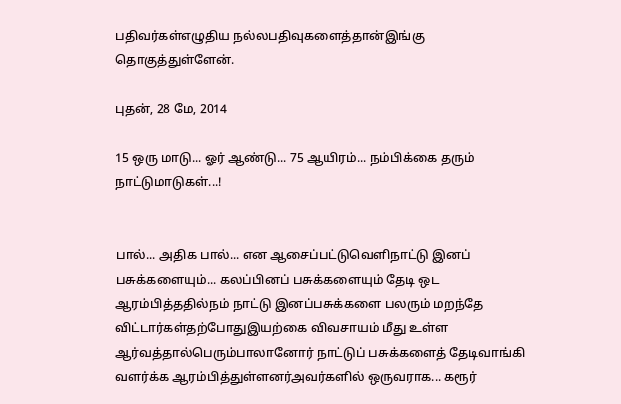பதிவர்கள்எழுதிய நல்லபதிவுகளைத்தான்இங்கு தொகுத்துள்ளேன்.

புதன், 28 மே, 2014

15 ஒரு மாடு... ஓர் ஆண்டு... 75 ஆயிரம்... நம்பிக்கை தரும் நாட்டுமாடுகள்...!


பால்... அதிக பால்... என ஆசைப்பட்டுவெளிநாட்டு இனப் பசுக்களையும்... கலப்பினப் பசுக்களையும் தேடி ஒட ஆரம்பித்ததில்நம் நாட்டு இனப்பசுக்களை பலரும் மறந்தே விட்டார்கள்தற்போதுஇயற்கை விவசாயம் மீது உள்ள ஆர்வத்தால்பெரும்பாலானோர் நாட்டுப் பசுக்களைத் தேடிவாங்கி வளர்க்க ஆரம்பித்துள்ளனர்அவர்களில் ஒருவராக... கரூர்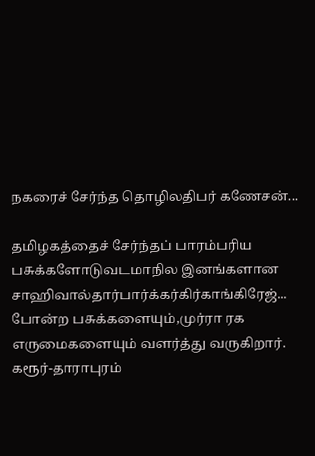நகரைச் சேர்ந்த தொழிலதிபர் கணேசன்...

தமிழகத்தைச் சேர்ந்தப் பாரம்பரிய பசுக்களோடுவடமாநில இனங்களான சாஹிவால்தார்பார்க்கர்கிர்காங்கிரேஜ்... போன்ற பசுக்களையும்,முர்ரா ரக எருமைகளையும் வளர்த்து வருகிறார்.
கரூர்-தாராபுரம்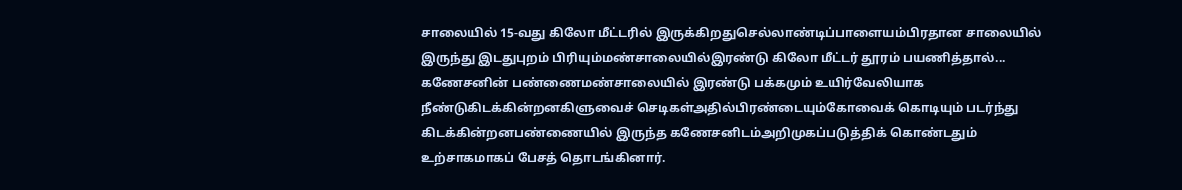சாலையில் 15-வது கிலோ மீட்டரில் இருக்கிறதுசெல்லாண்டிப்பாளையம்பிரதான சாலையில் இருந்து இடதுபுறம் பிரியும்மண்சாலையில்இரண்டு கிலோ மீட்டர் தூரம் பயணித்தால்... கணேசனின் பண்ணைமண்சாலையில் இரண்டு பக்கமும் உயிர்வேலியாக நீண்டுகிடக்கின்றனகிளுவைச் செடிகள்அதில்பிரண்டையும்கோவைக் கொடியும் படர்ந்து கிடக்கின்றனபண்ணையில் இருந்த கணேசனிடம்அறிமுகப்படுத்திக் கொண்டதும் உற்சாகமாகப் பேசத் தொடங்கினார்.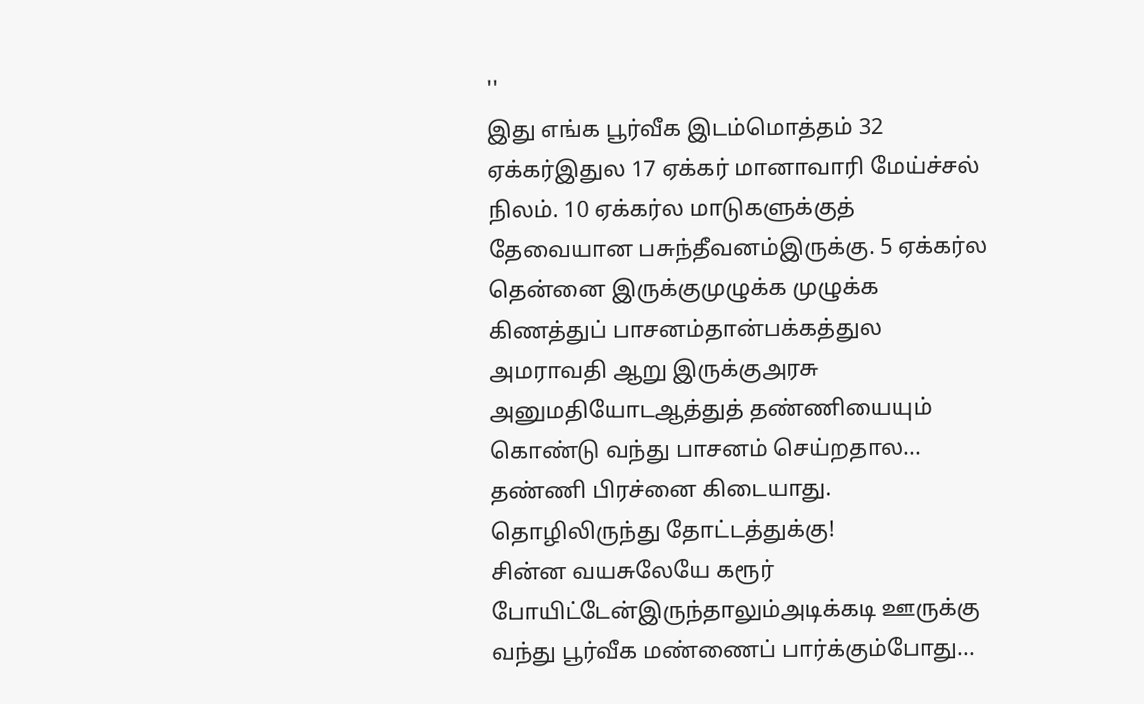''
இது எங்க பூர்வீக இடம்மொத்தம் 32 ஏக்கர்இதுல 17 ஏக்கர் மானாவாரி மேய்ச்சல் நிலம். 10 ஏக்கர்ல மாடுகளுக்குத் தேவையான பசுந்தீவனம்இருக்கு. 5 ஏக்கர்ல தென்னை இருக்குமுழுக்க முழுக்க கிணத்துப் பாசனம்தான்பக்கத்துல அமராவதி ஆறு இருக்குஅரசு அனுமதியோடஆத்துத் தண்ணியையும் கொண்டு வந்து பாசனம் செய்றதால... தண்ணி பிரச்னை கிடையாது.
தொழிலிருந்து தோட்டத்துக்கு!
சின்ன வயசுலேயே கரூர் போயிட்டேன்இருந்தாலும்அடிக்கடி ஊருக்கு வந்து பூர்வீக மண்ணைப் பார்க்கும்போது...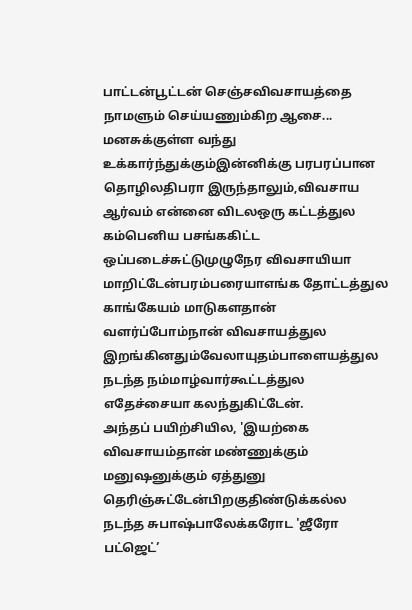பாட்டன்பூட்டன் செஞ்சவிவசாயத்தை நாமளும் செய்யணும்கிற ஆசை... மனசுக்குள்ள வந்து உக்கார்ந்துக்கும்இன்னிக்கு பரபரப்பான தொழிலதிபரா இருந்தாலும்,விவசாய ஆர்வம் என்னை விடலஒரு கட்டத்துல கம்பெனிய பசங்ககிட்ட ஒப்படைச்சுட்டுமுழுநேர விவசாயியா மாறிட்டேன்பரம்பரையாஎங்க தோட்டத்துல காங்கேயம் மாடுகளதான் வளர்ப்போம்நான் விவசாயத்துல இறங்கினதும்வேலாயுதம்பாளையத்துல நடந்த நம்மாழ்வார்கூட்டத்துல எதேச்சையா கலந்துகிட்டேன்.
அந்தப் பயிற்சியில, 'இயற்கை விவசாயம்தான் மண்ணுக்கும் மனுஷனுக்கும் ஏத்துனு தெரிஞ்சுட்டேன்பிறகுதிண்டுக்கல்ல நடந்த சுபாஷ்பாலேக்கரோட 'ஜீரோ பட்ஜெட்’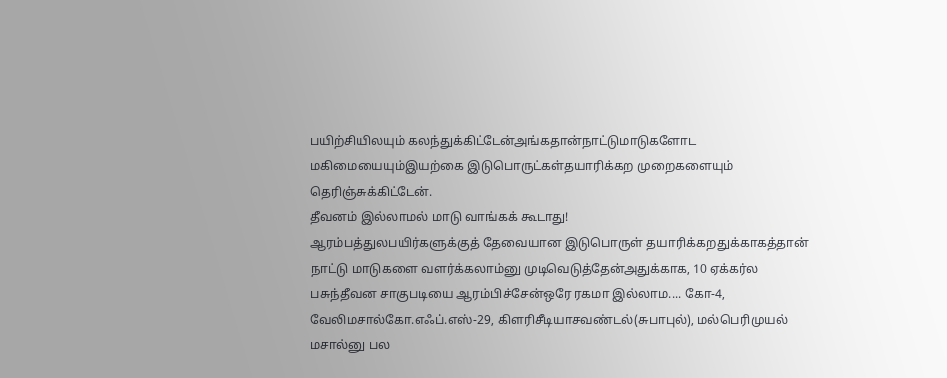பயிற்சியிலயும் கலந்துக்கிட்டேன்அங்கதான்நாட்டுமாடுகளோட மகிமையையும்இயற்கை இடுபொருட்கள்தயாரிக்கற முறைகளையும் தெரிஞ்சுக்கிட்டேன்.
தீவனம் இல்லாமல் மாடு வாங்கக் கூடாது!
ஆரம்பத்துலபயிர்களுக்குத் தேவையான இடுபொருள் தயாரிக்கறதுக்காகத்தான் நாட்டு மாடுகளை வளர்க்கலாம்னு முடிவெடுத்தேன்அதுக்காக, 10 ஏக்கர்ல பசுந்தீவன சாகுபடியை ஆரம்பிச்சேன்ஒரே ரகமா இல்லாம.... கோ-4, வேலிமசால்கோ.எஃப்.எஸ்-29, கிளரிசீடியாசவண்டல்(சுபாபுல்), மல்பெரிமுயல் மசால்னு பல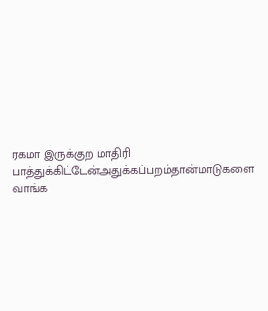ரகமா இருக்குற மாதிரி பாத்துக்கிட்டேன்அதுக்கப்பறம்தான்மாடுகளை வாங்க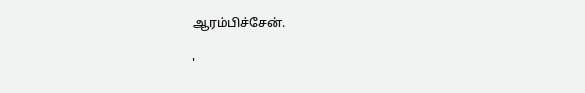ஆரம்பிச்சேன்.

'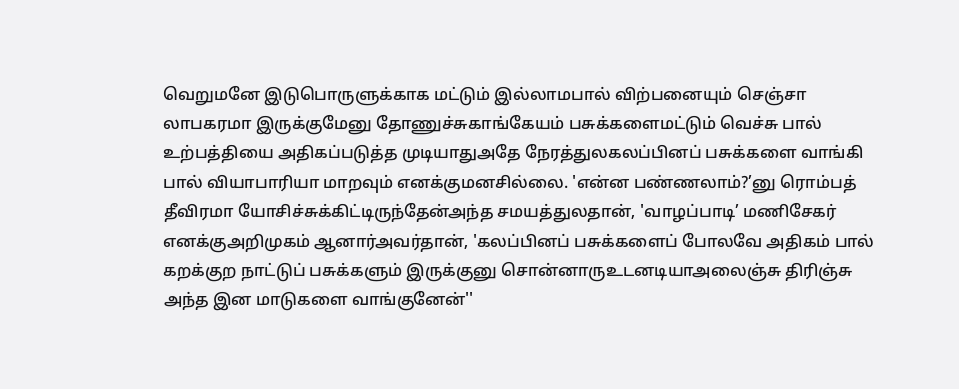வெறுமனே இடுபொருளுக்காக மட்டும் இல்லாமபால் விற்பனையும் செஞ்சா லாபகரமா இருக்குமேனு தோணுச்சுகாங்கேயம் பசுக்களைமட்டும் வெச்சு பால் உற்பத்தியை அதிகப்படுத்த முடியாதுஅதே நேரத்துலகலப்பினப் பசுக்களை வாங்கி பால் வியாபாரியா மாறவும் எனக்குமனசில்லை. 'என்ன பண்ணலாம்?’னு ரொம்பத் தீவிரமா யோசிச்சுக்கிட்டிருந்தேன்அந்த சமயத்துலதான், 'வாழப்பாடி’ மணிசேகர் எனக்குஅறிமுகம் ஆனார்அவர்தான், 'கலப்பினப் பசுக்களைப் போலவே அதிகம் பால் கறக்குற நாட்டுப் பசுக்களும் இருக்குனு சொன்னாருஉடனடியாஅலைஞ்சு திரிஞ்சு அந்த இன மாடுகளை வாங்குனேன்''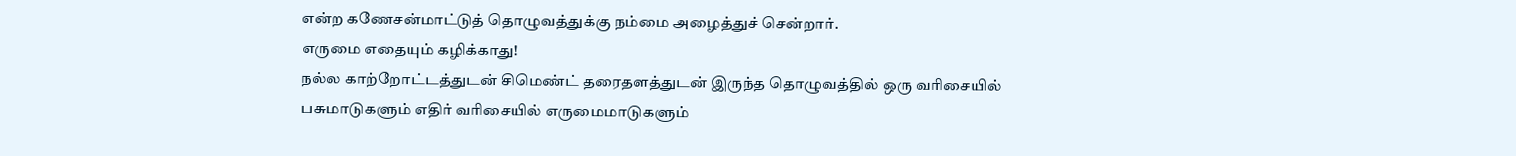என்ற கணேசன்மாட்டுத் தொழுவத்துக்கு நம்மை அழைத்துச் சென்றார்.
எருமை எதையும் கழிக்காது!
நல்ல காற்றோட்டத்துடன் சிமெண்ட் தரைதளத்துடன் இருந்த தொழுவத்தில் ஒரு வரிசையில் பசுமாடுகளும் எதிர் வரிசையில் எருமைமாடுகளும்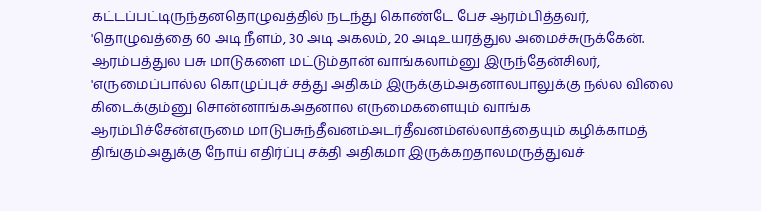கட்டப்பட்டிருந்தனதொழுவத்தில் நடந்து கொண்டே பேச ஆரம்பித்தவர், 'தொழுவத்தை 60 அடி நீளம், 30 அடி அகலம், 20 அடிஉயரத்துல அமைச்சுருக்கேன்.
ஆரம்பத்துல பசு மாடுகளை மட்டும்தான் வாங்கலாம்னு இருந்தேன்சிலர், 'எருமைப்பால்ல கொழுப்புச் சத்து அதிகம் இருக்கும்அதனாலபாலுக்கு நல்ல விலை கிடைக்கும்னு சொன்னாங்கஅதனால எருமைகளையும் வாங்க ஆரம்பிச்சேன்எருமை மாடுபசுந்தீவனம்அடர்தீவனம்எல்லாத்தையும் கழிக்காமத் திங்கும்அதுக்கு நோய் எதிர்ப்பு சக்தி அதிகமா இருக்கறதாலமருத்துவச்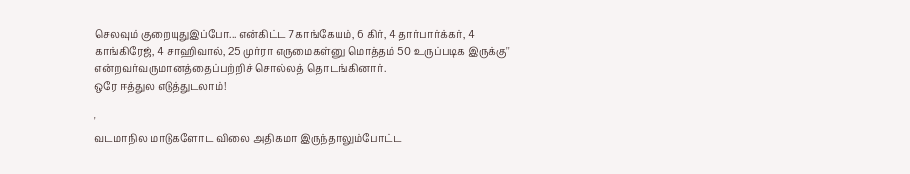செலவும் குறையுதுஇப்போ... என்கிட்ட 7காங்கேயம், 6 கிர், 4 தார்பார்க்கர், 4 காங்கிரேஜ், 4 சாஹிவால், 25 முர்ரா எருமைகள்னு மொத்தம் 50 உருப்படிக இருக்கு'' என்றவர்வருமானத்தைப்பற்றிச் சொல்லத் தொடங்கினார்.
ஒரே ஈத்துல எடுத்துடலாம்!

'
வடமாநில மாடுகளோட விலை அதிகமா இருந்தாலும்போட்ட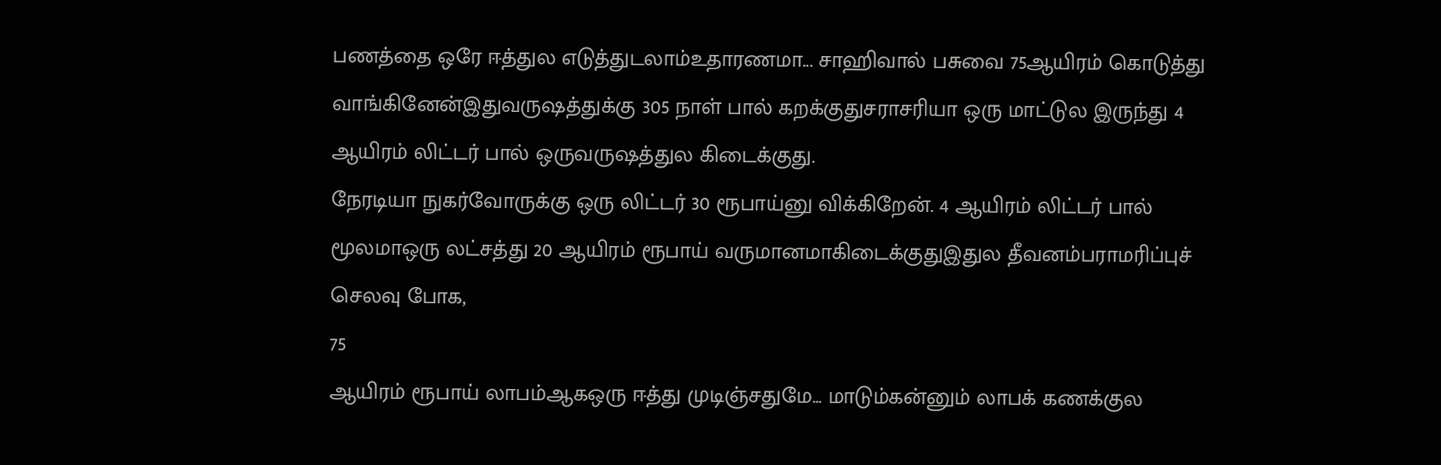பணத்தை ஒரே ஈத்துல எடுத்துடலாம்உதாரணமா... சாஹிவால் பசுவை 75ஆயிரம் கொடுத்து வாங்கினேன்இதுவருஷத்துக்கு 305 நாள் பால் கறக்குதுசராசரியா ஒரு மாட்டுல இருந்து 4 ஆயிரம் லிட்டர் பால் ஒருவருஷத்துல கிடைக்குது.
நேரடியா நுகர்வோருக்கு ஒரு லிட்டர் 30 ரூபாய்னு விக்கிறேன். 4 ஆயிரம் லிட்டர் பால் மூலமாஒரு லட்சத்து 20 ஆயிரம் ரூபாய் வருமானமாகிடைக்குதுஇதுல தீவனம்பராமரிப்புச் செலவு போக,
75
ஆயிரம் ரூபாய் லாபம்ஆகஒரு ஈத்து முடிஞ்சதுமே... மாடும்கன்னும் லாபக் கணக்குல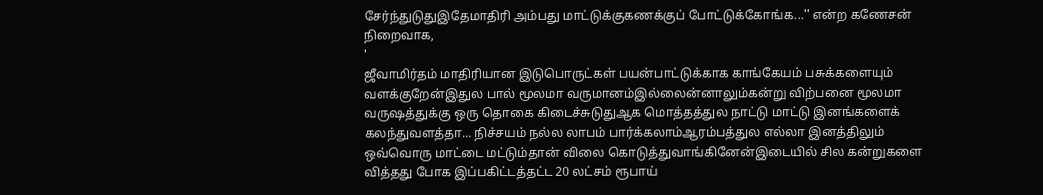சேர்ந்துடுதுஇதேமாதிரி அம்பது மாட்டுக்குகணக்குப் போட்டுக்கோங்க...'' என்ற கணேசன் நிறைவாக,
'
ஜீவாமிர்தம் மாதிரியான இடுபொருட்கள் பயன்பாட்டுக்காக காங்கேயம் பசுக்களையும் வளக்குறேன்இதுல பால் மூலமா வருமானம்இல்லைன்னாலும்கன்று விற்பனை மூலமா வருஷத்துக்கு ஒரு தொகை கிடைச்சுடுதுஆக மொத்தத்துல நாட்டு மாட்டு இனங்களைக் கலந்துவளத்தா... நிச்சயம் நல்ல லாபம் பார்க்கலாம்ஆரம்பத்துல எல்லா இனத்திலும் ஒவ்வொரு மாட்டை மட்டும்தான் விலை கொடுத்துவாங்கினேன்இடையில் சில கன்றுகளை வித்தது போக இப்பகிட்டத்தட்ட 20 லட்சம் ரூபாய்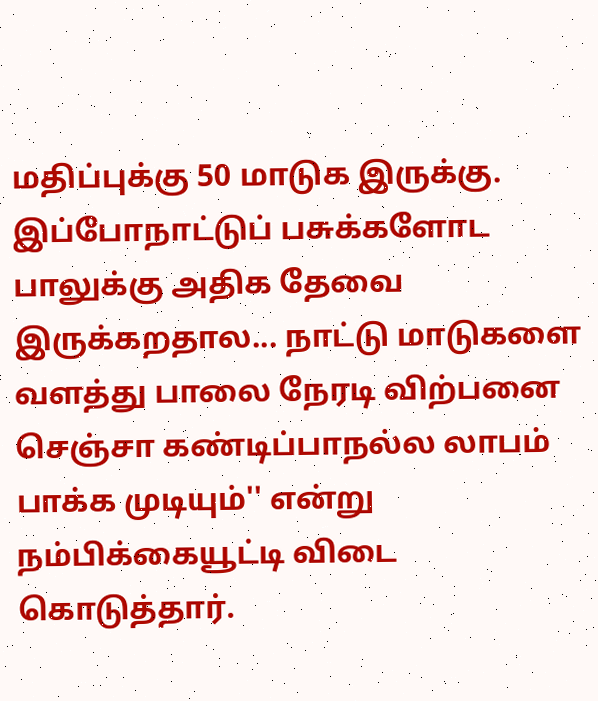மதிப்புக்கு 50 மாடுக இருக்கு.
இப்போநாட்டுப் பசுக்களோட பாலுக்கு அதிக தேவை இருக்கறதால... நாட்டு மாடுகளை வளத்து பாலை நேரடி விற்பனை செஞ்சா கண்டிப்பாநல்ல லாபம் பாக்க முடியும்'' என்று நம்பிக்கையூட்டி விடை கொடுத்தார்.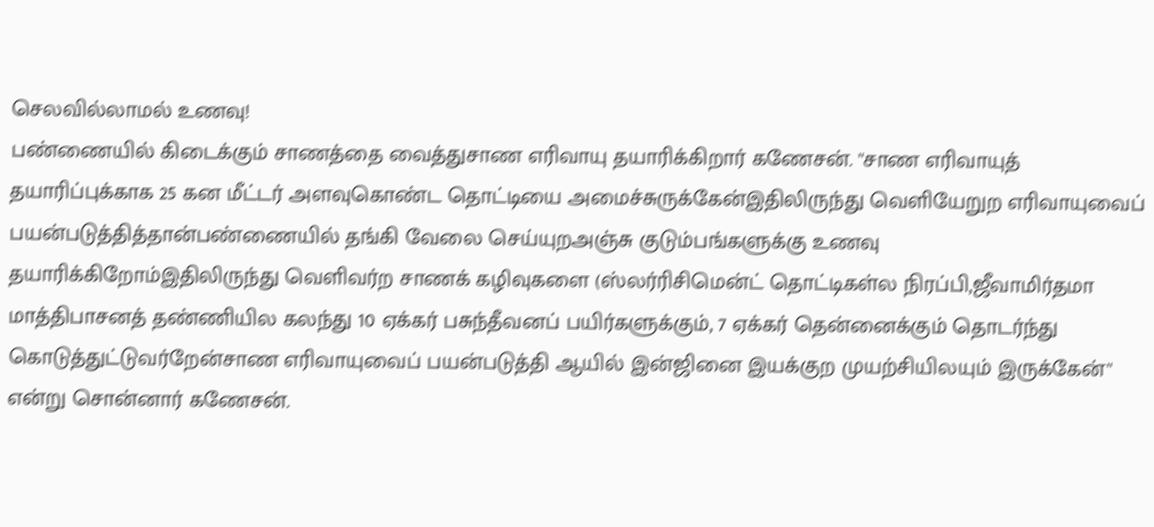செலவில்லாமல் உணவு!
பண்ணையில் கிடைக்கும் சாணத்தை வைத்துசாண எரிவாயு தயாரிக்கிறார் கணேசன். ''சாண எரிவாயுத் தயாரிப்புக்காக 25 கன மீட்டர் அளவுகொண்ட தொட்டியை அமைச்சுருக்கேன்இதிலிருந்து வெளியேறுற எரிவாயுவைப் பயன்படுத்தித்தான்பண்ணையில் தங்கி வேலை செய்யுறஅஞ்சு குடும்பங்களுக்கு உணவு தயாரிக்கிறோம்இதிலிருந்து வெளிவர்ற சாணக் கழிவுகளை (ஸ்லர்ரிசிமென்ட் தொட்டிகள்ல நிரப்பி,ஜீவாமிர்தமா மாத்திபாசனத் தண்ணியில கலந்து 10 ஏக்கர் பசுந்தீவனப் பயிர்களுக்கும், 7 ஏக்கர் தென்னைக்கும் தொடர்ந்து கொடுத்துட்டுவர்றேன்சாண எரிவாயுவைப் பயன்படுத்தி ஆயில் இன்ஜினை இயக்குற முயற்சியிலயும் இருக்கேன்'' என்று சொன்னார் கணேசன்.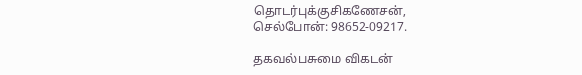தொடர்புக்குசிகணேசன்,
செல்போன்: 98652-09217.

தகவல்பசுமை விகடன்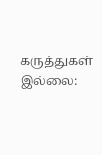கருத்துகள் இல்லை: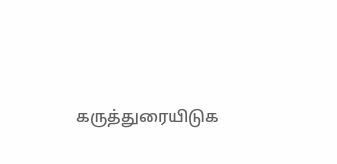கருத்துரையிடுக